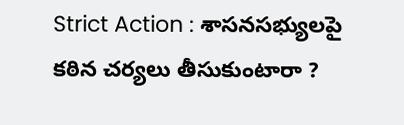Strict Action : శాసనసభ్యులపై కఠిన చర్యలు తీసుకుంటారా ?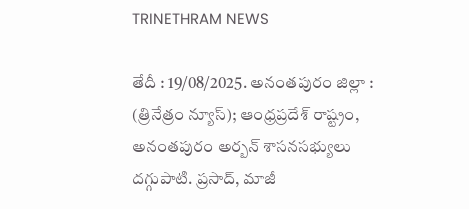TRINETHRAM NEWS

తేదీ : 19/08/2025. అనంతపురం జిల్లా : (త్రినేత్రం న్యూస్); ఆంధ్రప్రదేశ్ రాష్ట్రం, అనంతపురం అర్బన్ శాసనసభ్యులు దగ్గుపాటి. ప్రసాద్, మాజీ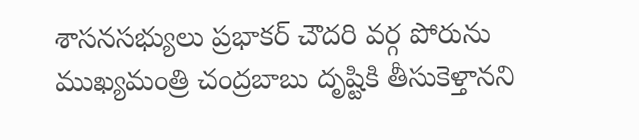శాసనసభ్యులు ప్రభాకర్ చౌదరి వర్గ పోరును ముఖ్యమంత్రి చంద్రబాబు దృష్టికి తీసుకెళ్తానని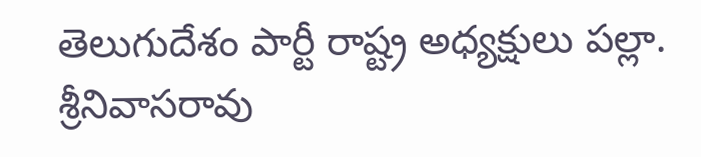తెలుగుదేశం పార్టీ రాష్ట్ర అధ్యక్షులు పల్లా. శ్రీనివాసరావు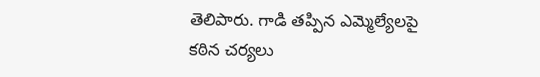తెలిపారు. గాడి తప్పిన ఎమ్మెల్యేలపై కఠిన చర్యలు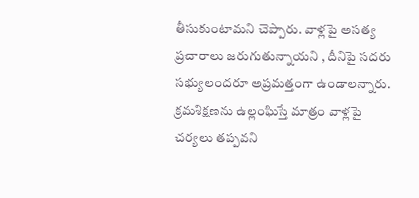తీసుకుంటామని చెప్పారు. వాళ్లపై అసత్య ప్రచారాలు జరుగుతున్నాయని , దీనిపై సదరు సభ్యులందరూ అప్రమత్తంగా ఉండాలన్నారు. క్రమశిక్షణను ఉల్లంఘిస్తే మాత్రం వాళ్లపై చర్యలు తప్పవని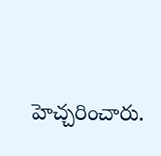హెచ్చరించారు.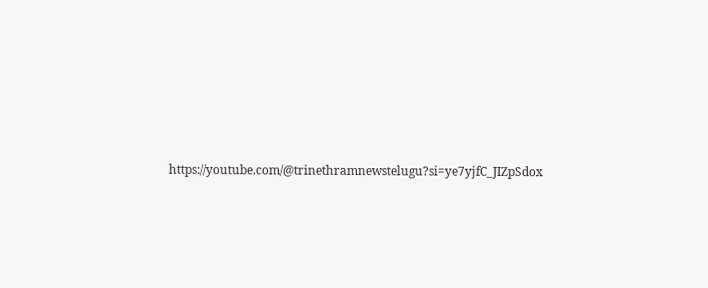https://youtube.com/@trinethramnewstelugu?si=ye7yjfC_JIZpSdox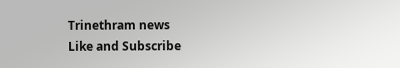Trinethram news
Like and Subscribe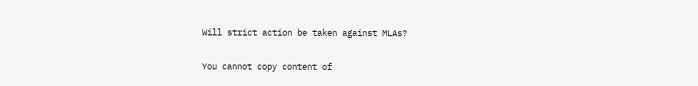Will strict action be taken against MLAs?

You cannot copy content of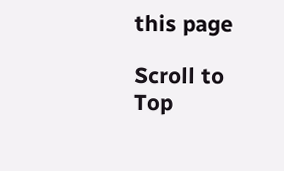this page

Scroll to Top